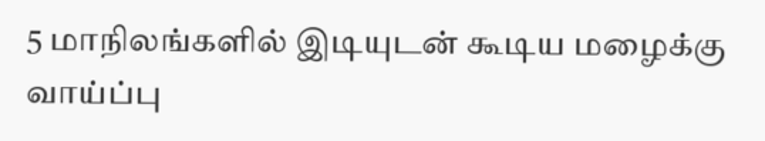5 மாநிலங்களில் இடியுடன் கூடிய மழைக்கு வாய்ப்பு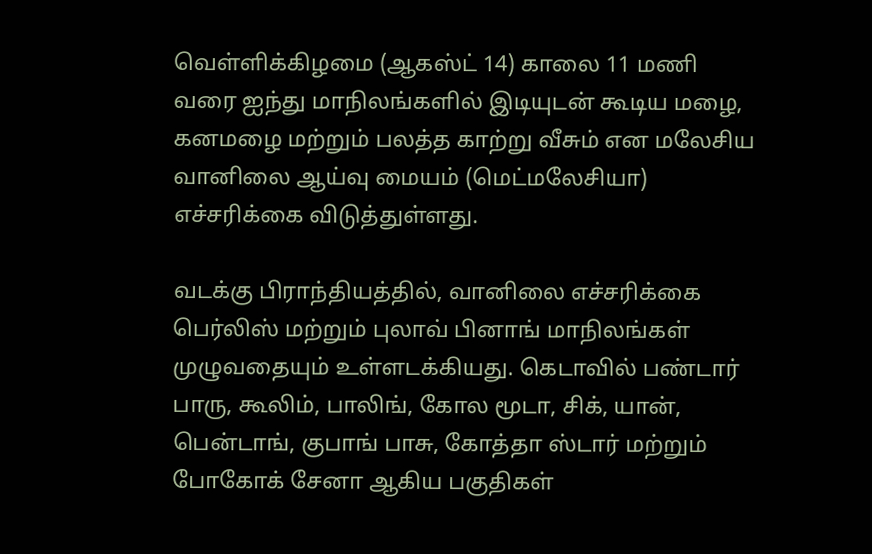வெள்ளிக்கிழமை (ஆகஸ்ட் 14) காலை 11 மணி வரை ஐந்து மாநிலங்களில் இடியுடன் கூடிய மழை, கனமழை மற்றும் பலத்த காற்று வீசும் என மலேசிய வானிலை ஆய்வு மையம் (மெட்மலேசியா) எச்சரிக்கை விடுத்துள்ளது.

வடக்கு பிராந்தியத்தில், வானிலை எச்சரிக்கை பெர்லிஸ் மற்றும் புலாவ் பினாங் மாநிலங்கள் முழுவதையும் உள்ளடக்கியது. கெடாவில் பண்டார் பாரு, கூலிம், பாலிங், கோல மூடா, சிக், யான், பென்டாங், குபாங் பாசு, கோத்தா ஸ்டார் மற்றும் போகோக் சேனா ஆகிய பகுதிகள்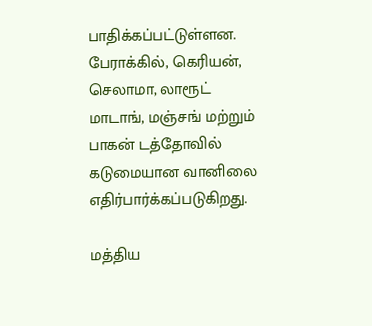பாதிக்கப்பட்டுள்ளன. பேராக்கில், கெரியன், செலாமா, லாரூட் மாடாங், மஞ்சங் மற்றும் பாகன் டத்தோவில் கடுமையான வானிலை எதிர்பார்க்கப்படுகிறது.

மத்திய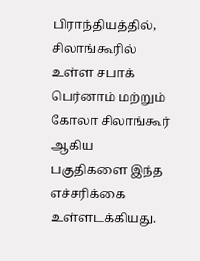பிராந்தியத்தில், சிலாங்கூரில் உள்ள சபாக் பெர்னாம் மற்றும் கோலா சிலாங்கூர் ஆகிய பகுதிகளை இந்த எச்சரிக்கை உள்ளடக்கியது.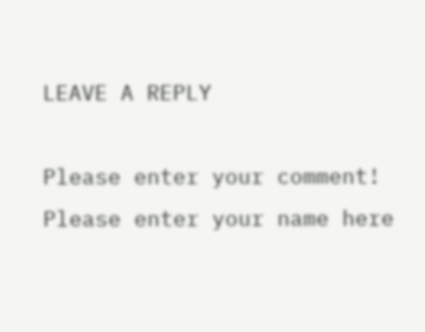LEAVE A REPLY

Please enter your comment!
Please enter your name here